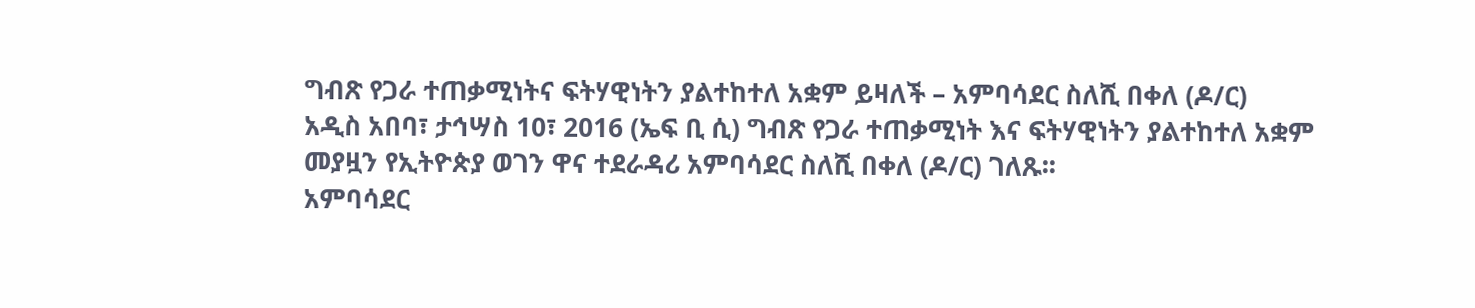ግብጽ የጋራ ተጠቃሚነትና ፍትሃዊነትን ያልተከተለ አቋም ይዛለች – አምባሳደር ስለሺ በቀለ (ዶ/ር)
አዲስ አበባ፣ ታኅሣስ 10፣ 2016 (ኤፍ ቢ ሲ) ግብጽ የጋራ ተጠቃሚነት እና ፍትሃዊነትን ያልተከተለ አቋም መያዟን የኢትዮጵያ ወገን ዋና ተደራዳሪ አምባሳደር ስለሺ በቀለ (ዶ/ር) ገለጹ፡፡
አምባሳደር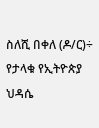ስለሺ በቀለ (ዶ/ር)÷ የታላቁ የኢትዮጵያ ህዳሴ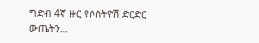ግድብ 4ኛ ዙር የሶስትዮሽ ድርድር ውጤትን…